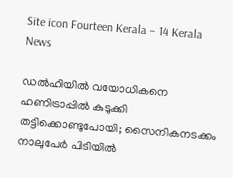Site icon Fourteen Kerala – 14 Kerala News

ഡൽഹിയിൽ വയോധികനെ ഹണിട്രാപ്പിൽ കുടുക്കി തട്ടിക്കൊണ്ടുപോയി; സൈനികനടക്കം നാലുപേർ പിടിയിൽ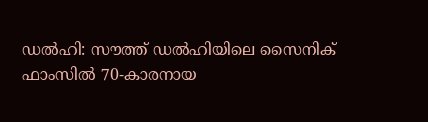ഡൽഹി: സൗത്ത് ഡൽഹിയിലെ സൈനിക് ഫാംസിൽ 70-കാരനായ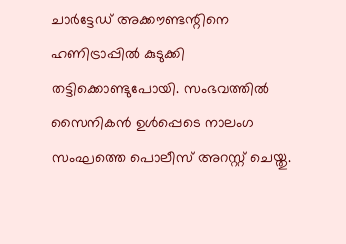ചാർട്ടേഡ് അക്കൗണ്ടന്റിനെ ഹണിട്രാപ്പിൽ കുടുക്കി തട്ടിക്കൊണ്ടുപോയി. സംഭവത്തിൽ സൈനികൻ ഉൾപ്പെടെ നാലംഗ സംഘത്തെ പൊലീസ് അറസ്റ്റ് ചെയ്തു.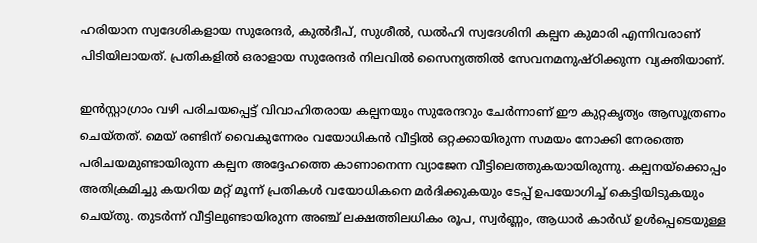ഹരിയാന സ്വദേശികളായ സുരേന്ദർ, കുൽദീപ്, സുശീൽ, ഡൽഹി സ്വദേശിനി കല്പന കുമാരി എന്നിവരാണ് പിടിയിലായത്. പ്രതികളിൽ ഒരാളായ സുരേന്ദർ നിലവിൽ സൈന്യത്തിൽ സേവനമനുഷ്ഠിക്കുന്ന വ്യക്തിയാണ്.

ഇൻസ്റ്റാഗ്രാം വഴി പരിചയപ്പെട്ട് വിവാഹിതരായ കല്പനയും സുരേന്ദറും ചേർന്നാണ് ഈ കുറ്റകൃത്യം ആസൂത്രണം ചെയ്തത്. മെയ് രണ്ടിന് വൈകുന്നേരം വയോധികൻ വീട്ടിൽ ഒറ്റക്കായിരുന്ന സമയം നോക്കി നേരത്തെ പരിചയമുണ്ടായിരുന്ന കല്പന അദ്ദേഹത്തെ കാണാനെന്ന വ്യാജേന വീട്ടിലെത്തുകയായിരുന്നു. കല്പനയ്‌ക്കൊപ്പം അതിക്രമിച്ചു കയറിയ മറ്റ് മൂന്ന് പ്രതികൾ വയോധികനെ മർദിക്കുകയും ടേപ്പ് ഉപയോഗിച്ച് കെട്ടിയിടുകയും ചെയ്തു. തുടർന്ന് വീട്ടിലുണ്ടായിരുന്ന അഞ്ച് ലക്ഷത്തിലധികം രൂപ, സ്വർണ്ണം, ആധാർ കാർഡ് ഉൾപ്പെടെയുള്ള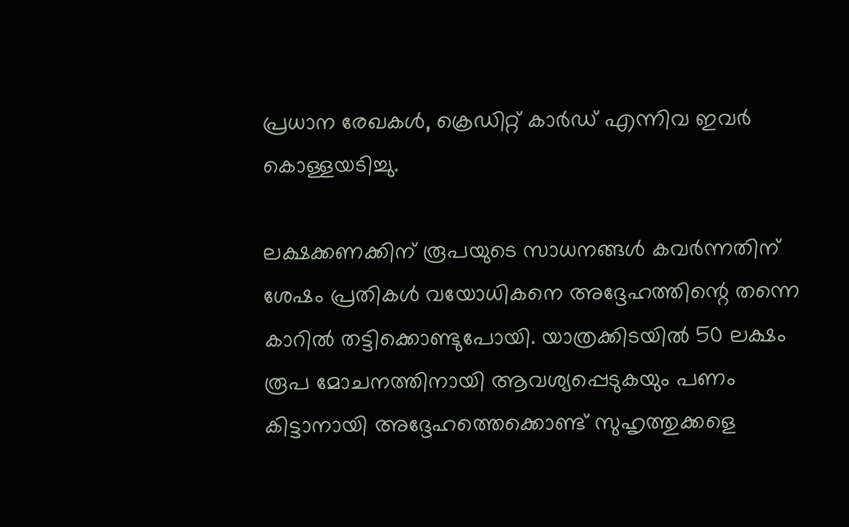പ്രധാന രേഖകൾ, ക്രെഡിറ്റ് കാർഡ് എന്നിവ ഇവർ കൊള്ളയടിച്ചു.

ലക്ഷക്കണക്കിന് രൂപയുടെ സാധനങ്ങൾ കവർന്നതിന് ശേഷം പ്രതികൾ വയോധികനെ അദ്ദേഹത്തിന്റെ തന്നെ കാറിൽ തട്ടിക്കൊണ്ടുപോയി. യാത്രക്കിടയിൽ 50 ലക്ഷം രൂപ മോചനത്തിനായി ആവശ്യപ്പെടുകയും പണം കിട്ടാനായി അദ്ദേഹത്തെക്കൊണ്ട് സുഹൃത്തുക്കളെ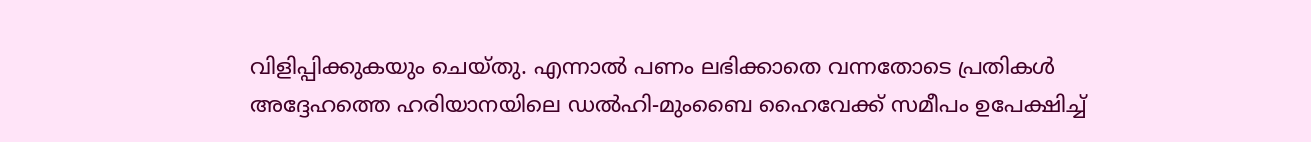വിളിപ്പിക്കുകയും ചെയ്തു. എന്നാൽ പണം ലഭിക്കാതെ വന്നതോടെ പ്രതികൾ അദ്ദേഹത്തെ ഹരിയാനയിലെ ഡൽഹി-മുംബൈ ഹൈവേക്ക് സമീപം ഉപേക്ഷിച്ച്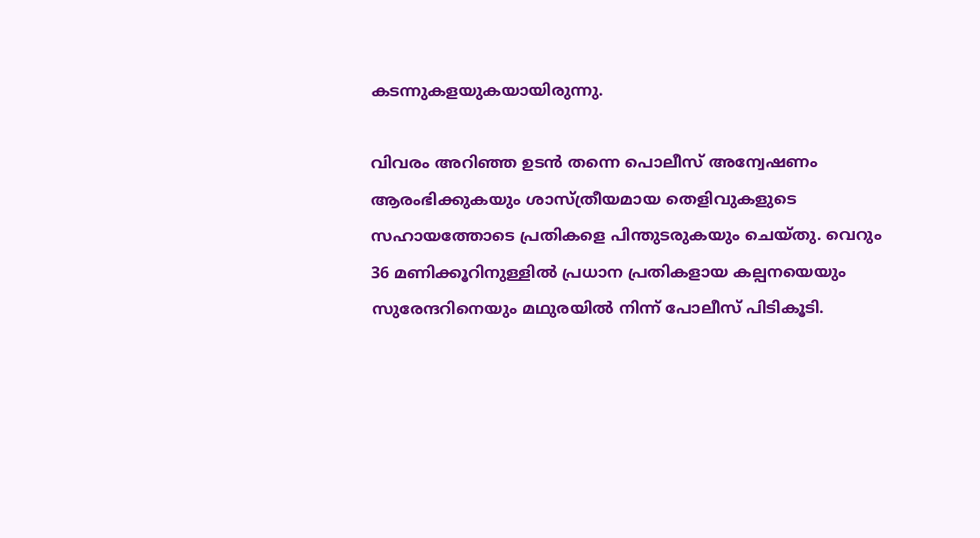കടന്നുകളയുകയായിരുന്നു.

വിവരം അറിഞ്ഞ ഉടൻ തന്നെ പൊലീസ് അന്വേഷണം ആരംഭിക്കുകയും ശാസ്ത്രീയമായ തെളിവുകളുടെ സഹായത്തോടെ പ്രതികളെ പിന്തുടരുകയും ചെയ്തു. വെറും 36 മണിക്കൂറിനുള്ളിൽ പ്രധാന പ്രതികളായ കല്പനയെയും സുരേന്ദറിനെയും മഥുരയിൽ നിന്ന് പോലീസ് പിടികൂടി.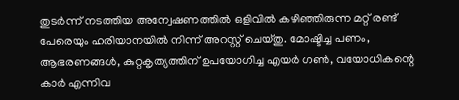തുടർന്ന് നടത്തിയ അന്വേഷണത്തിൽ ഒളിവിൽ കഴിഞ്ഞിരുന്ന മറ്റ് രണ്ട് പേരെയും ഹരിയാനയിൽ നിന്ന് അറസ്റ്റ് ചെയ്തു. മോഷ്ടിച്ച പണം, ആഭരണങ്ങൾ, കുറ്റകൃത്യത്തിന് ഉപയോഗിച്ച എയർ ഗൺ, വയോധികന്റെ കാർ എന്നിവ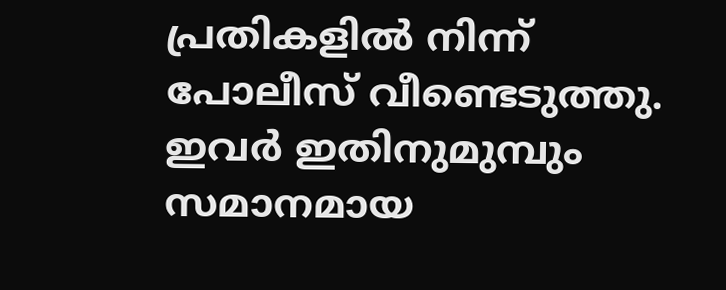പ്രതികളിൽ നിന്ന് പോലീസ് വീണ്ടെടുത്തു. ഇവർ ഇതിനുമുമ്പും സമാനമായ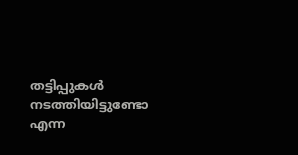തട്ടിപ്പുകൾ നടത്തിയിട്ടുണ്ടോ എന്ന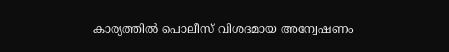കാര്യത്തിൽ പൊലീസ് വിശദമായ അന്വേഷണം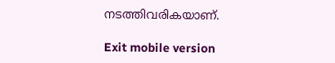നടത്തിവരികയാണ്.

Exit mobile version